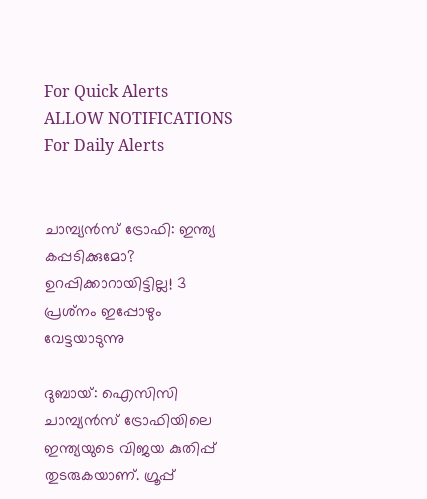For Quick Alerts
ALLOW NOTIFICATIONS
For Daily Alerts


ചാമ്പ്യന്‍സ് ട്രോഫി: ഇന്ത്യ കപ്പടിക്കുമോ? ഉറപ്പിക്കാറായിട്ടില്ല! 3 പ്രശ്‌നം ഇപ്പോഴും വേട്ടയാടുന്നു

ദുബായ്: ഐസിസി ചാമ്പ്യന്‍സ് ട്രോഫിയിലെ ഇന്ത്യയുടെ വിജയ കുതിപ്പ് തുടരുകയാണ്. ഗ്രൂപ്പ്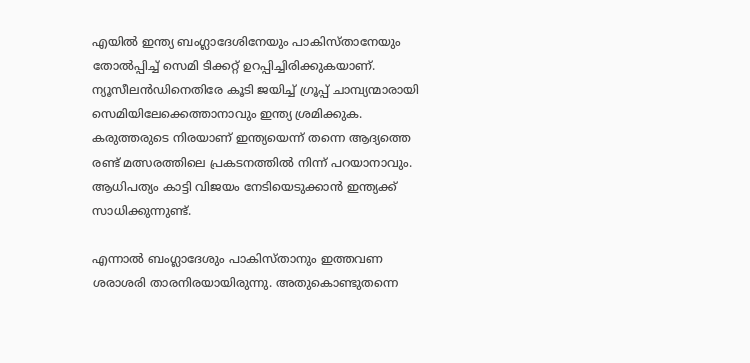എയില്‍ ഇന്ത്യ ബംഗ്ലാദേശിനേയും പാകിസ്താനേയും തോല്‍പ്പിച്ച് സെമി ടിക്കറ്റ് ഉറപ്പിച്ചിരിക്കുകയാണ്. ന്യൂസീലന്‍ഡിനെതിരേ കൂടി ജയിച്ച് ഗ്രൂപ്പ് ചാമ്പ്യന്മാരായി സെമിയിലേക്കെത്താനാവും ഇന്ത്യ ശ്രമിക്കുക. കരുത്തരുടെ നിരയാണ് ഇന്ത്യയെന്ന് തന്നെ ആദ്യത്തെ രണ്ട് മത്സരത്തിലെ പ്രകടനത്തില്‍ നിന്ന് പറയാനാവും. ആധിപത്യം കാട്ടി വിജയം നേടിയെടുക്കാന്‍ ഇന്ത്യക്ക് സാധിക്കുന്നുണ്ട്.

എന്നാല്‍ ബംഗ്ലാദേശും പാകിസ്താനും ഇത്തവണ ശരാശരി താരനിരയായിരുന്നു. അതുകൊണ്ടുതന്നെ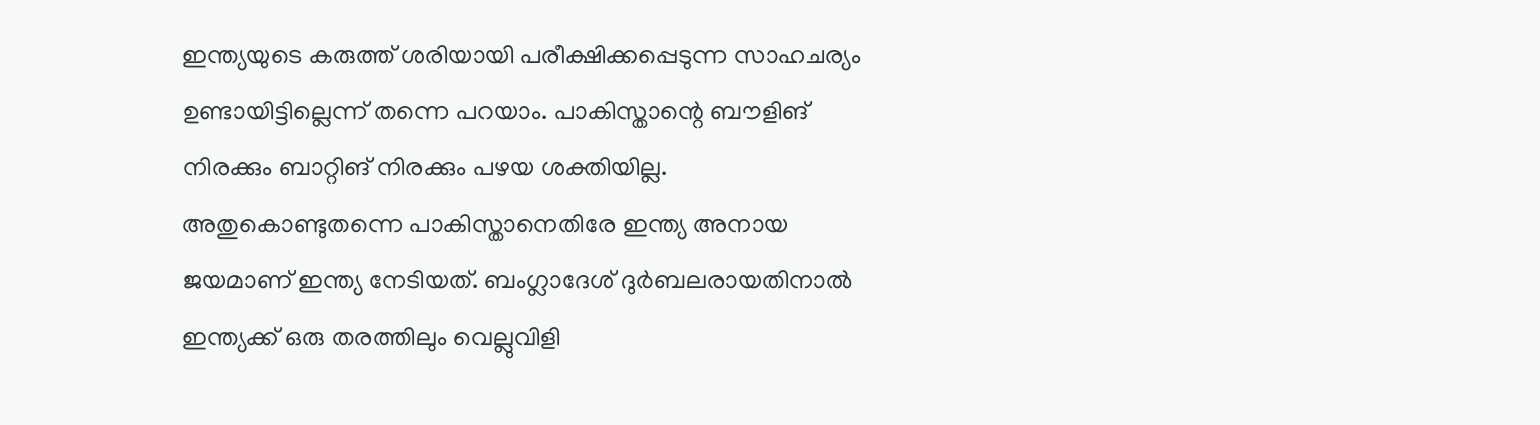ഇന്ത്യയുടെ കരുത്ത് ശരിയായി പരീക്ഷിക്കപ്പെടുന്ന സാഹചര്യം ഉണ്ടായിട്ടില്ലെന്ന് തന്നെ പറയാം. പാകിസ്താന്റെ ബൗളിങ് നിരക്കും ബാറ്റിങ് നിരക്കും പഴയ ശക്തിയില്ല. അതുകൊണ്ടുതന്നെ പാകിസ്താനെതിരേ ഇന്ത്യ അനായ ജയമാണ് ഇന്ത്യ നേടിയത്. ബംഗ്ലാദേശ് ദുര്‍ബലരായതിനാല്‍ ഇന്ത്യക്ക് ഒരു തരത്തിലും വെല്ലുവിളി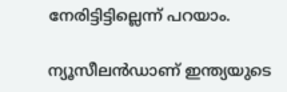നേരിട്ടിട്ടില്ലെന്ന് പറയാം.

ന്യൂസീലന്‍ഡാണ് ഇന്ത്യയുടെ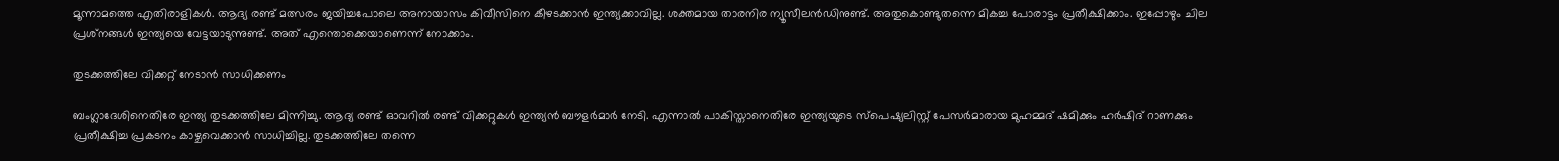മൂന്നാമത്തെ എതിരാളികള്‍. ആദ്യ രണ്ട് മത്സരം ജയിച്ചപോലെ അനായാസം കിവീസിനെ കീഴടക്കാന്‍ ഇന്ത്യക്കാവില്ല. ശക്തമായ താരനിര ന്യൂസീലന്‍ഡിനുണ്ട്. അതുകൊണ്ടുതന്നെ മികച്ച പോരാട്ടം പ്രതീക്ഷിക്കാം. ഇപ്പോഴും ചില പ്രശ്‌നങ്ങള്‍ ഇന്ത്യയെ വേട്ടയാടുന്നുണ്ട്. അത് എന്തൊക്കെയാണെന്ന് നോക്കാം.

തുടക്കത്തിലേ വിക്കറ്റ് നേടാന്‍ സാധിക്കണം

ബംഗ്ലാദേശിനെതിരേ ഇന്ത്യ തുടക്കത്തിലേ മിന്നിച്ചു. ആദ്യ രണ്ട് ഓവറില്‍ രണ്ട് വിക്കറ്റുകള്‍ ഇന്ത്യന്‍ ബൗളര്‍മാര്‍ നേടി. എന്നാല്‍ പാകിസ്താനെതിരേ ഇന്ത്യയുടെ സ്‌പെഷ്യലിസ്റ്റ് പേസര്‍മാരായ മുഹമ്മദ് ഷമിക്കും ഹര്‍ഷിദ് റാണക്കും പ്രതീക്ഷിച്ച പ്രകടനം കാഴ്ചവെക്കാന്‍ സാധിച്ചില്ല. തുടക്കത്തിലേ തന്നെ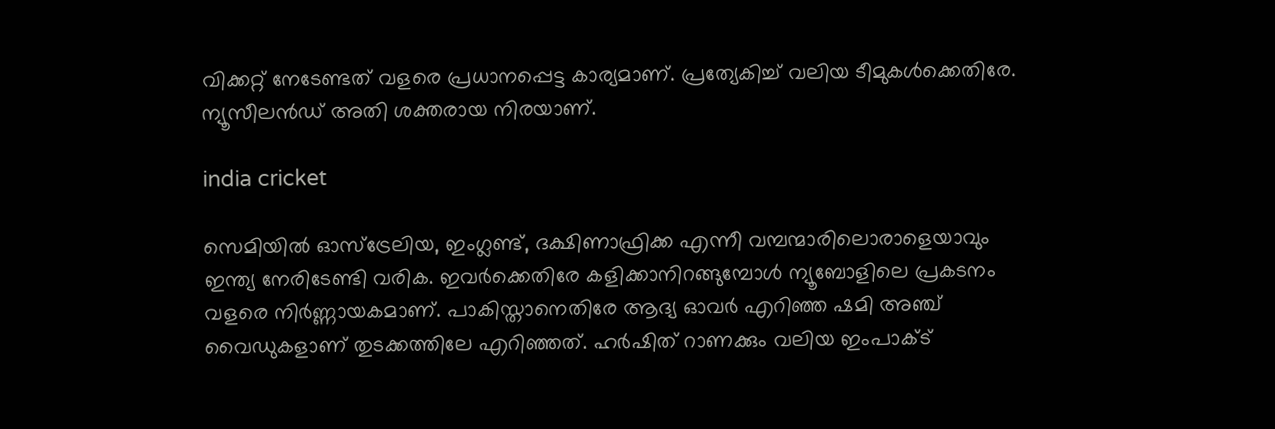വിക്കറ്റ് നേടേണ്ടത് വളരെ പ്രധാനപ്പെട്ട കാര്യമാണ്. പ്രത്യേകിച്ച് വലിയ ടീമുകള്‍ക്കെതിരേ. ന്യൂസീലന്‍ഡ് അതി ശക്തരായ നിരയാണ്.

india cricket

സെമിയില്‍ ഓസ്‌ട്രേലിയ, ഇംഗ്ലണ്ട്, ദക്ഷിണാഫ്രിക്ക എന്നീ വമ്പന്മാരിലൊരാളെയാവും ഇന്ത്യ നേരിടേണ്ടി വരിക. ഇവര്‍ക്കെതിരേ കളിക്കാനിറങ്ങുമ്പോള്‍ ന്യൂബോളിലെ പ്രകടനം വളരെ നിര്‍ണ്ണായകമാണ്. പാകിസ്താനെതിരേ ആദ്യ ഓവര്‍ എറിഞ്ഞ ഷമി അഞ്ച് വൈഡുകളാണ് തുടക്കത്തിലേ എറിഞ്ഞത്. ഹര്‍ഷിത് റാണക്കും വലിയ ഇംപാക്ട്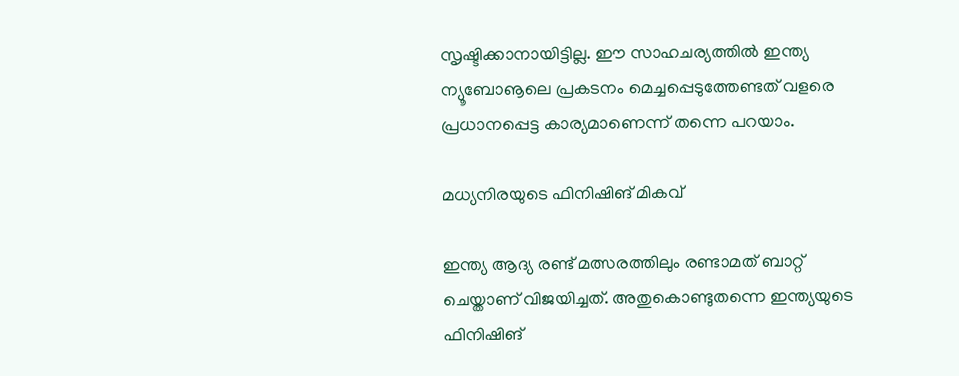സൃഷ്ടിക്കാനായിട്ടില്ല. ഈ സാഹചര്യത്തില്‍ ഇന്ത്യ ന്യൂബോൡലെ പ്രകടനം മെച്ചപ്പെടുത്തേണ്ടത് വളരെ പ്രധാനപ്പെട്ട കാര്യമാണെന്ന് തന്നെ പറയാം.

മധ്യനിരയുടെ ഫിനിഷിങ് മികവ്

ഇന്ത്യ ആദ്യ രണ്ട് മത്സരത്തിലും രണ്ടാമത് ബാറ്റ് ചെയ്താണ് വിജയിച്ചത്. അതുകൊണ്ടുതന്നെ ഇന്ത്യയുടെ ഫിനിഷിങ്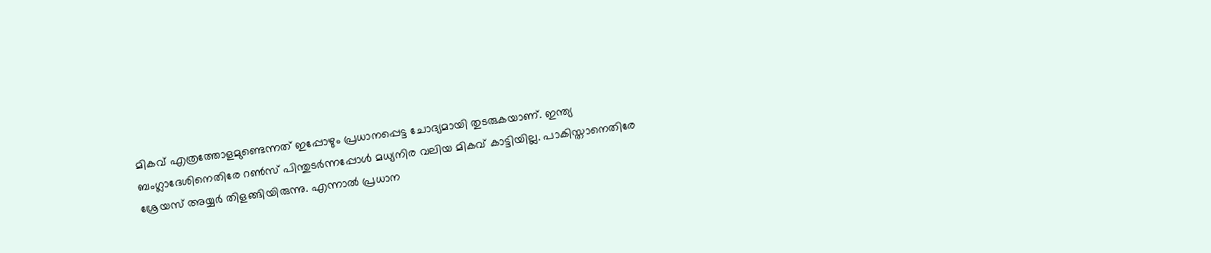മികവ് എത്രത്തോളമുണ്ടെന്നത് ഇപ്പോഴും പ്രധാനപ്പെട്ട ചോദ്യമായി തുടരുകയാണ്. ഇന്ത്യ ബംഗ്ലാദേശിനെതിരേ റണ്‍സ് പിന്തുടര്‍ന്നപ്പോള്‍ മധ്യനിര വലിയ മികവ് കാട്ടിയില്ല. പാകിസ്താനെതിരേ ശ്രേയസ് അയ്യര്‍ തിളങ്ങിയിരുന്നു. എന്നാല്‍ പ്രധാന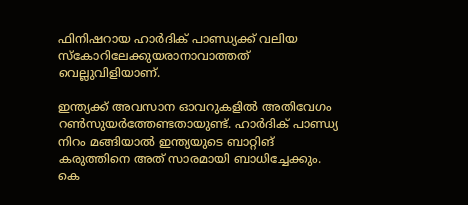ഫിനിഷറായ ഹാര്‍ദിക് പാണ്ഡ്യക്ക് വലിയ സ്‌കോറിലേക്കുയരാനാവാത്തത് വെല്ലുവിളിയാണ്.

ഇന്ത്യക്ക് അവസാന ഓവറുകളില്‍ അതിവേഗം റണ്‍സുയര്‍ത്തേണ്ടതായുണ്ട്. ഹാര്‍ദിക് പാണ്ഡ്യ നിറം മങ്ങിയാല്‍ ഇന്ത്യയുടെ ബാറ്റിങ് കരുത്തിനെ അത് സാരമായി ബാധിച്ചേക്കും. കെ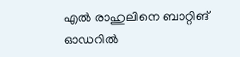എല്‍ രാഹുലിനെ ബാറ്റിങ് ഓഡറില്‍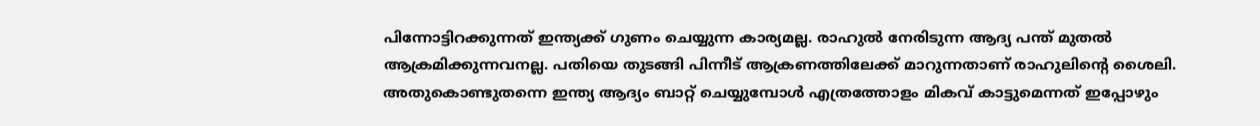പിന്നോട്ടിറക്കുന്നത് ഇന്ത്യക്ക് ഗുണം ചെയ്യുന്ന കാര്യമല്ല. രാഹുല്‍ നേരിടുന്ന ആദ്യ പന്ത് മുതല്‍ ആക്രമിക്കുന്നവനല്ല. പതിയെ തുടങ്ങി പിന്നീട് ആക്രണത്തിലേക്ക് മാറുന്നതാണ് രാഹുലിന്റെ ശൈലി. അതുകൊണ്ടുതന്നെ ഇന്ത്യ ആദ്യം ബാറ്റ് ചെയ്യുമ്പോള്‍ എത്രത്തോളം മികവ് കാട്ടുമെന്നത് ഇപ്പോഴും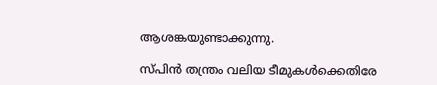ആശങ്കയുണ്ടാക്കുന്നു.

സ്പിന്‍ തന്ത്രം വലിയ ടീമുകള്‍ക്കെതിരേ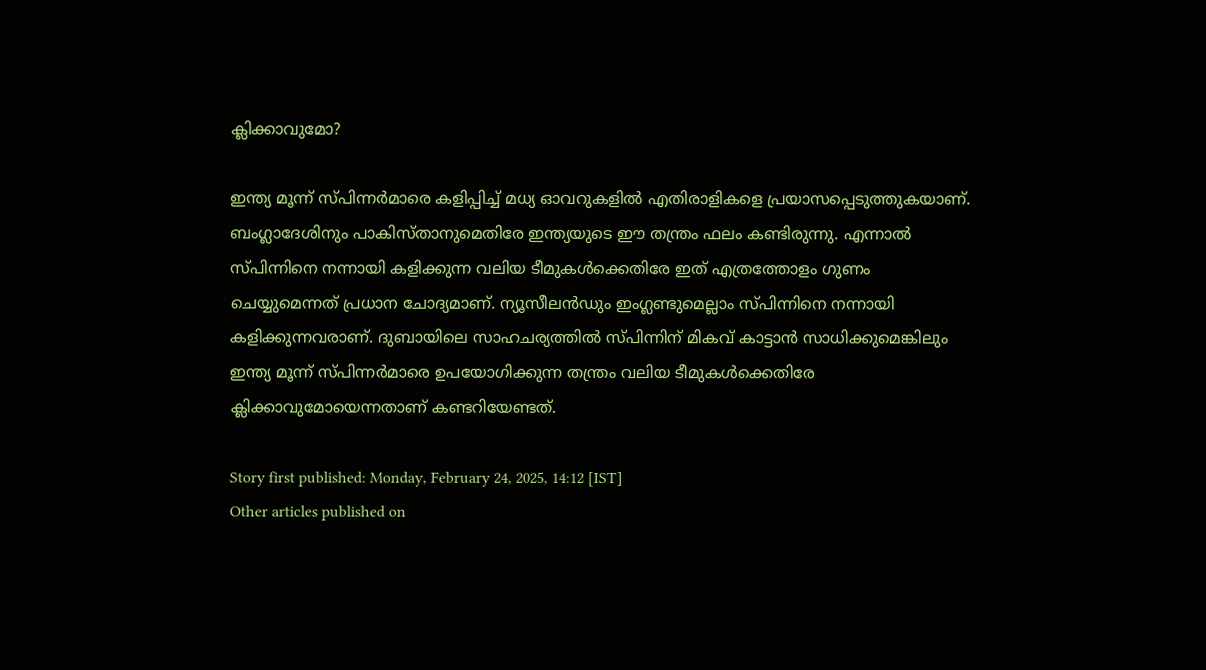ക്ലിക്കാവുമോ?

ഇന്ത്യ മൂന്ന് സ്പിന്നര്‍മാരെ കളിപ്പിച്ച് മധ്യ ഓവറുകളില്‍ എതിരാളികളെ പ്രയാസപ്പെടുത്തുകയാണ്. ബംഗ്ലാദേശിനും പാകിസ്താനുമെതിരേ ഇന്ത്യയുടെ ഈ തന്ത്രം ഫലം കണ്ടിരുന്നു. എന്നാല്‍ സ്പിന്നിനെ നന്നായി കളിക്കുന്ന വലിയ ടീമുകള്‍ക്കെതിരേ ഇത് എത്രത്തോളം ഗുണം ചെയ്യുമെന്നത് പ്രധാന ചോദ്യമാണ്. ന്യൂസീലന്‍ഡും ഇംഗ്ലണ്ടുമെല്ലാം സ്പിന്നിനെ നന്നായി കളിക്കുന്നവരാണ്. ദുബായിലെ സാഹചര്യത്തില്‍ സ്പിന്നിന് മികവ് കാട്ടാന്‍ സാധിക്കുമെങ്കിലും ഇന്ത്യ മൂന്ന് സ്പിന്നര്‍മാരെ ഉപയോഗിക്കുന്ന തന്ത്രം വലിയ ടീമുകള്‍ക്കെതിരേ ക്ലിക്കാവുമോയെന്നതാണ് കണ്ടറിയേണ്ടത്.

Story first published: Monday, February 24, 2025, 14:12 [IST]
Other articles published on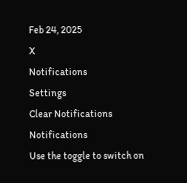Feb 24, 2025
X
Notifications
Settings
Clear Notifications
Notifications
Use the toggle to switch on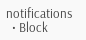notifications
  • Block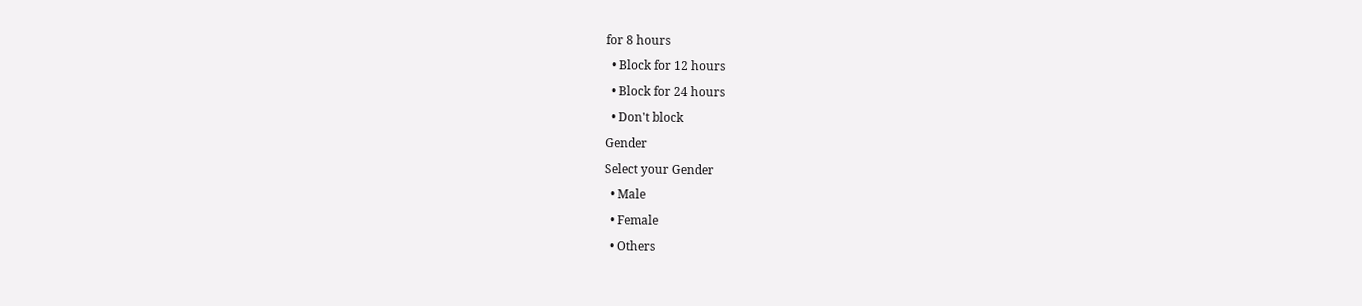for 8 hours
  • Block for 12 hours
  • Block for 24 hours
  • Don't block
Gender
Select your Gender
  • Male
  • Female
  • Others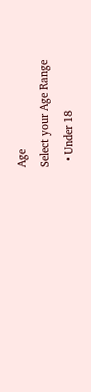Age
Select your Age Range
  • Under 18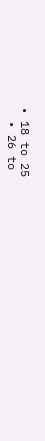• 18 to 25
  • 26 to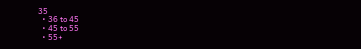35
  • 36 to 45
  • 45 to 55
  • 55+